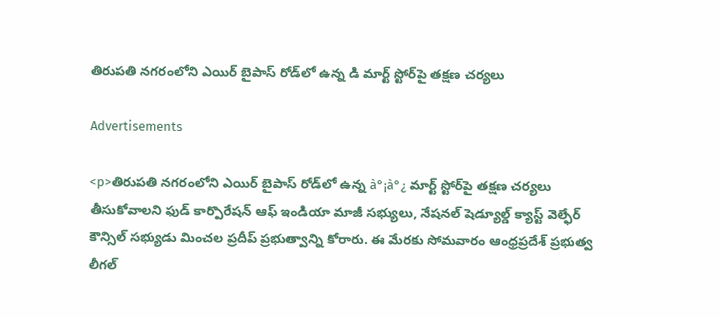తిరుపతి నగరంలోని ఎయిర్ బైపాస్ రోడ్‌లో ఉన్న డి మార్ట్ స్టోర్‌పై తక్షణ చర్యలు

Advertisements

<p>తిరుపతి నగరంలోని ఎయిర్ బైపాస్ రోడ్‌లో ఉన్న à°¡à°¿ మార్ట్ స్టోర్‌పై తక్షణ చర్యలు తీసుకోవాలని ఫుడ్ కార్పొరేషన్ ఆఫ్ ఇండియా మాజీ సభ్యులు, నేషనల్ షెడ్యూల్డ్ క్యాస్ట్ వెల్ఫేర్ కౌన్సిల్ సభ్యుడు మించల ప్రదీప్ ప్రభుత్వాన్ని కోరారు. ఈ మేరకు సోమవారం ఆంధ్రప్రదేశ్ ప్రభుత్వ లీగల్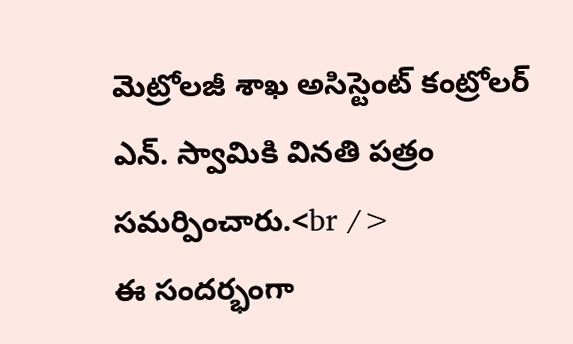మెట్రోలజీ శాఖ అసిస్టెంట్ కంట్రోలర్ ఎన్. స్వామికి వినతి పత్రం సమర్పించారు.<br />
ఈ సందర్భంగా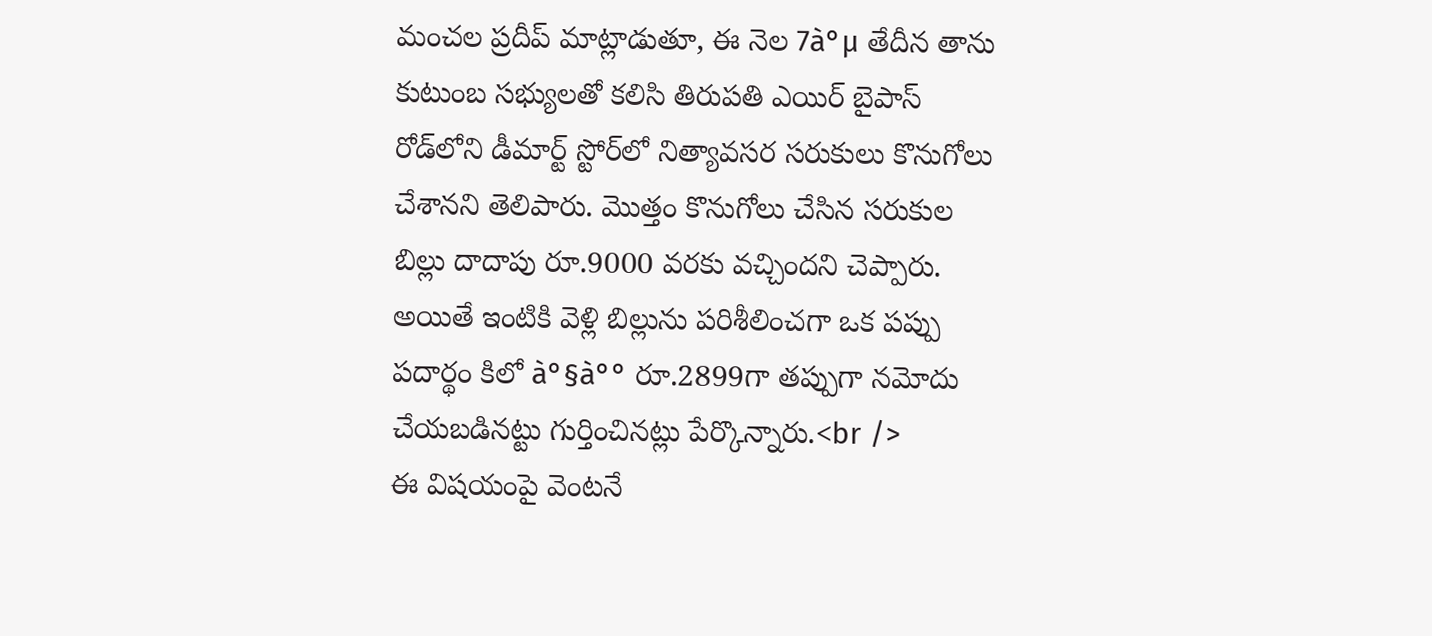మంచల ప్రదీప్ మాట్లాడుతూ, ఈ నెల 7à°µ తేదీన తాను కుటుంబ సభ్యులతో కలిసి తిరుపతి ఎయిర్ బైపాస్ రోడ్‌లోని డీమార్ట్ స్టోర్‌లో నిత్యావసర సరుకులు కొనుగోలు చేశానని తెలిపారు. మొత్తం కొనుగోలు చేసిన సరుకుల బిల్లు దాదాపు రూ.9000 వరకు వచ్చిందని చెప్పారు. అయితే ఇంటికి వెళ్లి బిల్లును పరిశీలించగా ఒక పప్పు పదార్థం కిలో à°§à°° రూ.2899గా తప్పుగా నమోదు చేయబడినట్టు గుర్తించినట్లు పేర్కొన్నారు.<br />
ఈ విషయంపై వెంటనే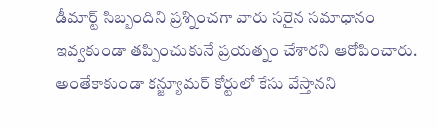డీమార్ట్ సిబ్బందిని ప్రశ్నించగా వారు సరైన సమాధానం ఇవ్వకుండా తప్పించుకునే ప్రయత్నం చేశారని ఆరోపించారు. అంతేకాకుండా కన్జ్యూమర్ కోర్టులో కేసు వేస్తానని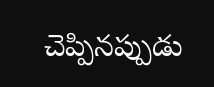చెప్పినప్పుడు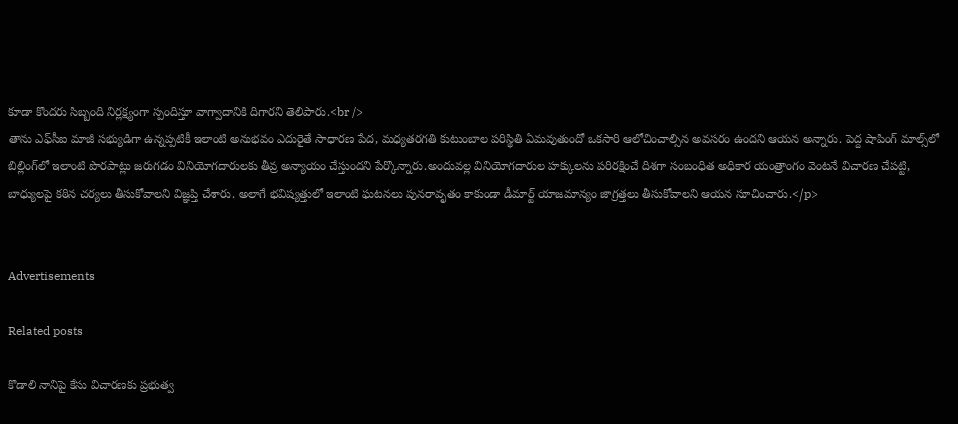కూడా కొందరు సిబ్బంది నిర్లక్ష్యంగా స్పందిస్తూ వాగ్వాదానికి దిగారని తెలిపారు.<br />
తాను ఎఫ్‌సీఐ మాజీ సభ్యుడిగా ఉన్నప్పటికీ ఇలాంటి అనుభవం ఎదురైతే సాధారణ పేద, మధ్యతరగతి కుటుంబాల పరిస్థితి ఏమవుతుందో ఒకసారి ఆలోచించాల్సిన అవసరం ఉందని ఆయన అన్నారు. పెద్ద షాపింగ్ మాల్స్‌లో బిల్లింగ్‌లో ఇలాంటి పొరపాట్లు జరుగడం వినియోగదారులకు తీవ్ర అన్యాయం చేస్తుందని పేర్కొన్నారు.అందువల్ల వినియోగదారుల హక్కులను పరిరక్షించే దిశగా సంబంధిత అధికార యంత్రాంగం వెంటనే విచారణ చేపట్టి, బాధ్యులపై కఠిన చర్యలు తీసుకోవాలని విజ్ఞప్తి చేశారు. అలాగే భవిష్యత్తులో ఇలాంటి ఘటనలు పునరావృతం కాకుండా డీమార్ట్ యాజమాన్యం జాగ్రత్తలు తీసుకోవాలని ఆయన సూచించారు.</p>


Advertisements

Related posts

కొడాలి నానిపై కేసు విచారణకు ప్రభుత్వ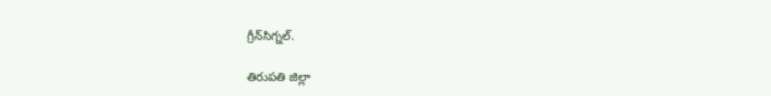గ్రీన్‌సిగ్నల్.

తిరుపతి జిల్లా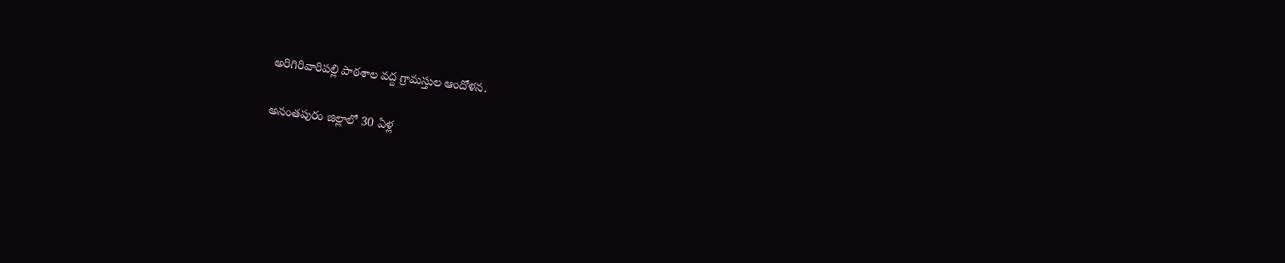అరిగిరివారిపల్లి పాఠశాల వద్ద గ్రామస్తుల ఆందోళన.

అనంతపురం జిల్లాలో 30 ఏళ్ల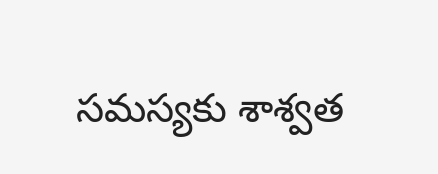సమస్యకు శాశ్వత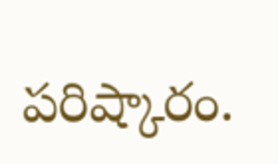పరిష్కారం.